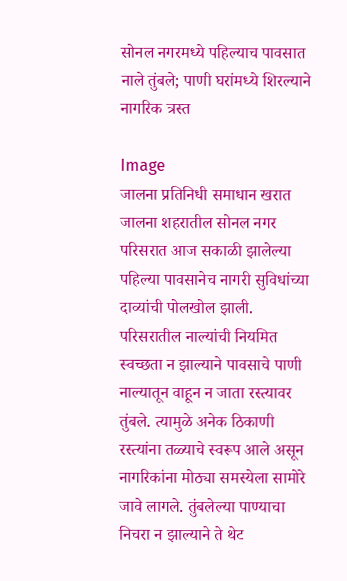सोनल नगरमध्ये पहिल्याच पावसात नाले तुंबले; पाणी घरांमध्ये शिरल्याने नागरिक त्रस्त

Image
जालना प्रतिनिधी समाधान खरात  जालना शहरातील सोनल नगर परिसरात आज सकाळी झालेल्या पहिल्या पावसानेच नागरी सुविधांच्या दाव्यांची पोलखोल झाली. परिसरातील नाल्यांची नियमित स्वच्छता न झाल्याने पावसाचे पाणी नाल्यातून वाहून न जाता रस्त्यावर तुंबले. त्यामुळे अनेक ठिकाणी रस्त्यांना तळ्याचे स्वरूप आले असून नागरिकांना मोठ्या समस्येला सामोरे जावे लागले. तुंबलेल्या पाण्याचा निचरा न झाल्याने ते थेट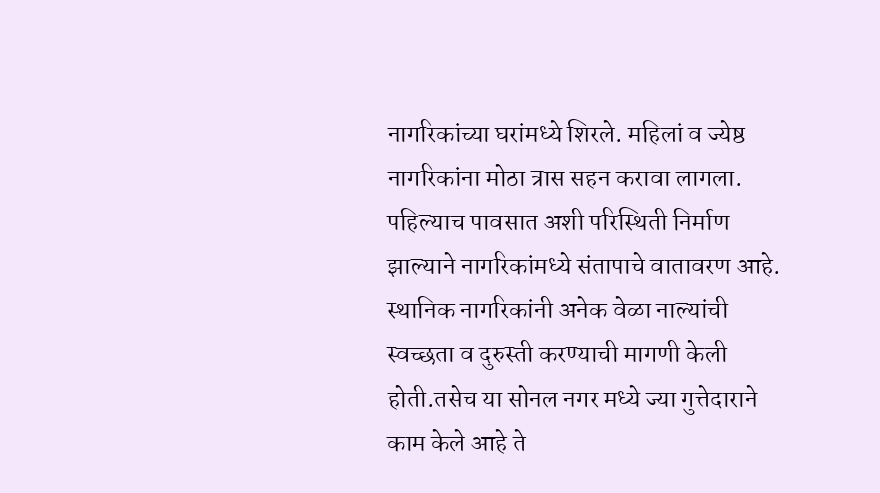नागरिकांच्या घरांमध्ये शिरले. महिलां व ज्येष्ठ नागरिकांना मोठा त्रास सहन करावा लागला. पहिल्याच पावसात अशी परिस्थिती निर्माण झाल्याने नागरिकांमध्ये संतापाचे वातावरण आहे. स्थानिक नागरिकांनी अनेक वेळा नाल्यांची स्वच्छता व दुरुस्ती करण्याची मागणी केली होती.तसेच या सोनल नगर मध्ये ज्या गुत्तेदाराने काम केले आहे ते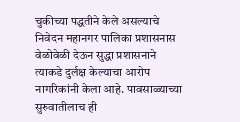चुकीच्या पद्धतीने केले असल्याचे निवेदन महानगर पालिका प्रशासनास वेळोवेळी देऊन सुद्धा प्रशासनाने त्याकडे दुर्लक्ष केल्याचा आरोप नागरिकांनी केला आहे. पावसाळ्याच्या सुरुवातीलाच ही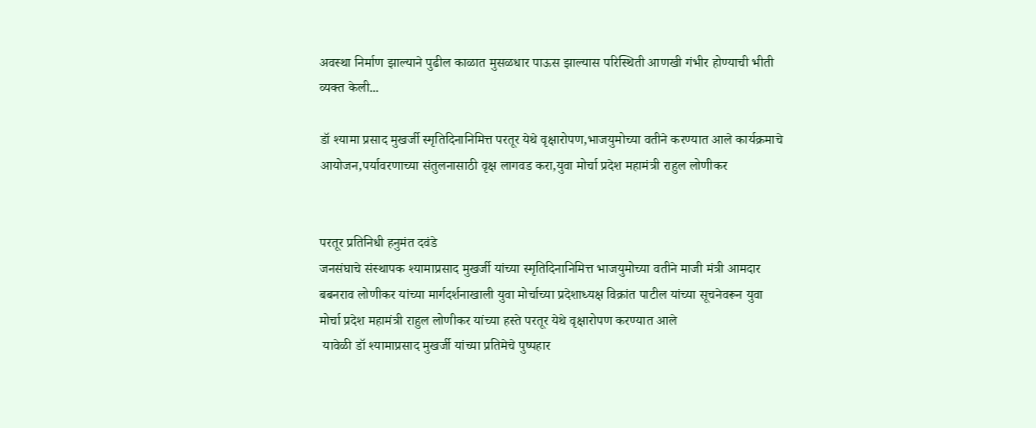अवस्था निर्माण झाल्याने पुढील काळात मुसळधार पाऊस झाल्यास परिस्थिती आणखी गंभीर होण्याची भीती व्यक्त केली...

डॉ श्यामा प्रसाद मुखर्जी स्मृतिदिनानिमित्त परतूर येथे वृक्षारोपण,भाजयुमोच्या वतीने करण्यात आले कार्यक्रमाचे आयोजन,पर्यावरणाच्या संतुलनासाठी वृक्ष लागवड करा,युवा मोर्चा प्रदेश महामंत्री राहुल लोणीकर


परतूर प्रतिनिधी हनुमंत दवंडे
जनसंघाचे संस्थापक श्यामाप्रसाद मुखर्जी यांच्या स्मृतिदिनानिमित्त भाजयुमोच्या वतीने माजी मंत्री आमदार बबनराव लोणीकर यांच्या मार्गदर्शनाखाली युवा मोर्चाच्या प्रदेशाध्यक्ष विक्रांत पाटील यांच्या सूचनेवरून युवा मोर्चा प्रदेश महामंत्री राहुल लोणीकर यांच्या हस्ते परतूर येथे वृक्षारोपण करण्यात आले
 यावेळी डॉ श्यामाप्रसाद मुखर्जी यांच्या प्रतिमेचे पुष्पहार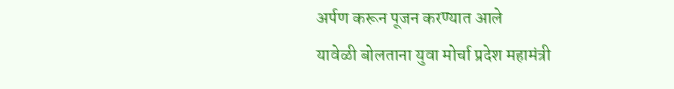अर्पण करून पूजन करण्यात आले
यावेळी बोलताना युवा मोर्चा प्रदेश महामंत्री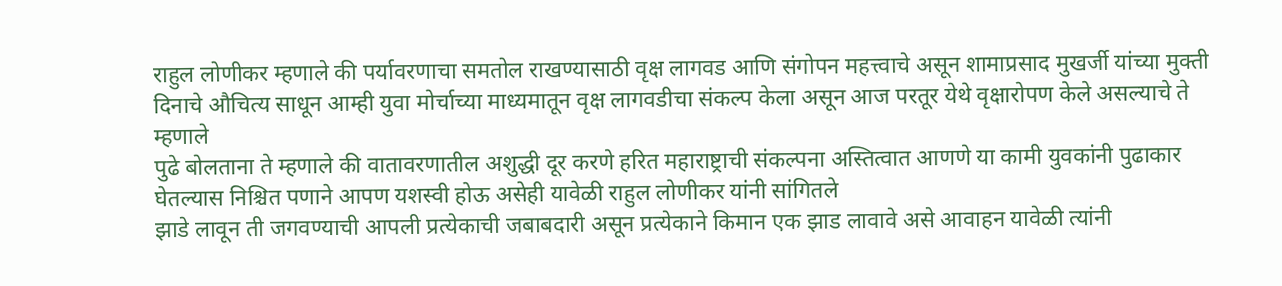राहुल लोणीकर म्हणाले की पर्यावरणाचा समतोल राखण्यासाठी वृक्ष लागवड आणि संगोपन महत्त्वाचे असून शामाप्रसाद मुखर्जी यांच्या मुक्ती दिनाचे औचित्य साधून आम्ही युवा मोर्चाच्या माध्यमातून वृक्ष लागवडीचा संकल्प केला असून आज परतूर येथे वृक्षारोपण केले असल्याचे ते म्हणाले
पुढे बोलताना ते म्हणाले की वातावरणातील अशुद्धी दूर करणे हरित महाराष्ट्राची संकल्पना अस्तित्वात आणणे या कामी युवकांनी पुढाकार घेतल्यास निश्चित पणाने आपण यशस्वी होऊ असेही यावेळी राहुल लोणीकर यांनी सांगितले
झाडे लावून ती जगवण्याची आपली प्रत्येकाची जबाबदारी असून प्रत्येकाने किमान एक झाड लावावे असे आवाहन यावेळी त्यांनी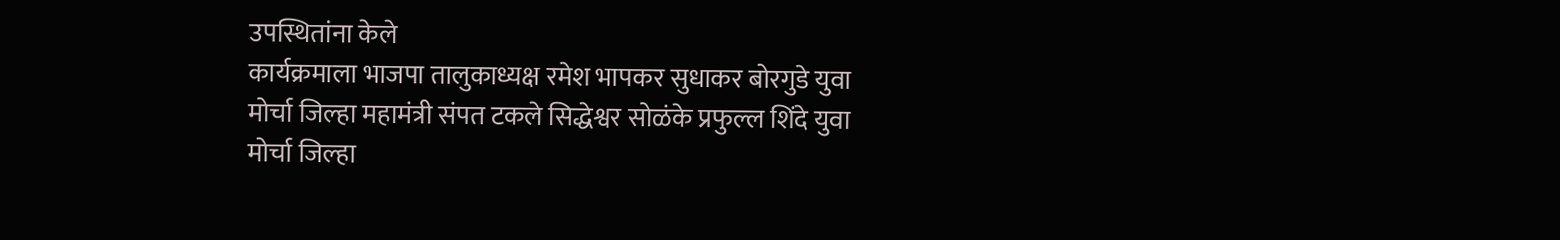उपस्थितांना केले
कार्यक्रमाला भाजपा तालुकाध्यक्ष रमेश भापकर सुधाकर बोरगुडे युवा मोर्चा जिल्हा महामंत्री संपत टकले सिद्धेश्वर सोळंके प्रफुल्ल शिंदे युवा मोर्चा जिल्हा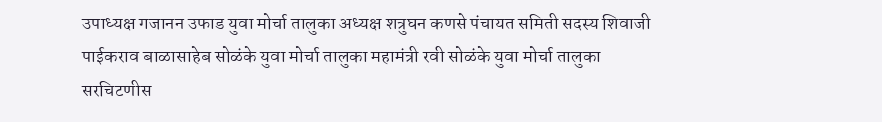उपाध्यक्ष गजानन उफाड युवा मोर्चा तालुका अध्यक्ष शत्रुघन कणसे पंचायत समिती सदस्य शिवाजी पाईकराव बाळासाहेब सोळंके युवा मोर्चा तालुका महामंत्री रवी सोळंके युवा मोर्चा तालुका सरचिटणीस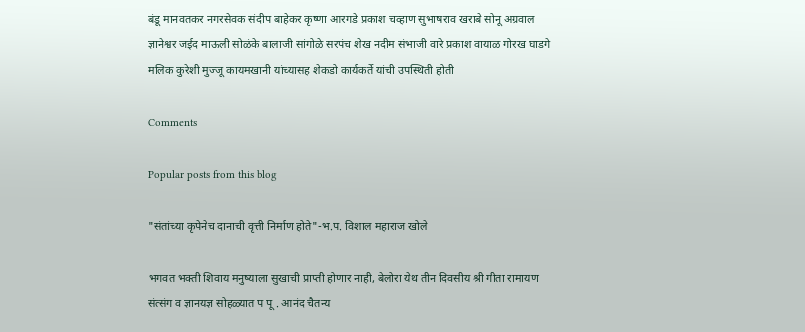बंडू मानवतकर नगरसेवक संदीप बाहेकर कृष्णा आरगडे प्रकाश चव्हाण सुभाषराव खराबे सोनू अग्रवाल ज्ञानेश्वर जईद माऊली सोळंके बालाजी सांगोळे सरपंच शेख नदीम संभाजी वारे प्रकाश वायाळ गोरख घाडगे मलिक कुरेशी मुज्जू कायमखानी यांच्यासह शेकडो कार्यकर्ते यांची उपस्थिती होती

Comments

Popular posts from this blog

"संतांच्या कृपेनेच दानाची वृत्ती निर्माण होते"-भ.प. विशाल महाराज खोले

भगवत भक्ती शिवाय मनुष्याला सुखाची प्राप्ती होणार नाही, बेलोरा येथ तीन दिवसीय श्री गीता रामायण संत्संग व ज्ञानयज्ञ सोहळ्यात प पू . आनंद चैतन्य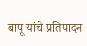बापू यांचे प्रतिपादन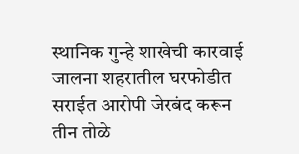स्थानिक गुन्हे शाखेची कारवाई जालना शहरातील घरफोडीत सराईत आरोपी जेरबंद करून तीन तोळे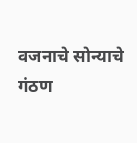वजनाचे सोन्याचे गंठण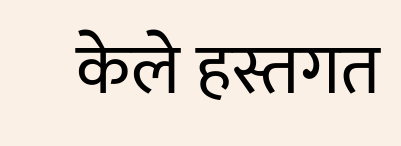केले हस्तगत